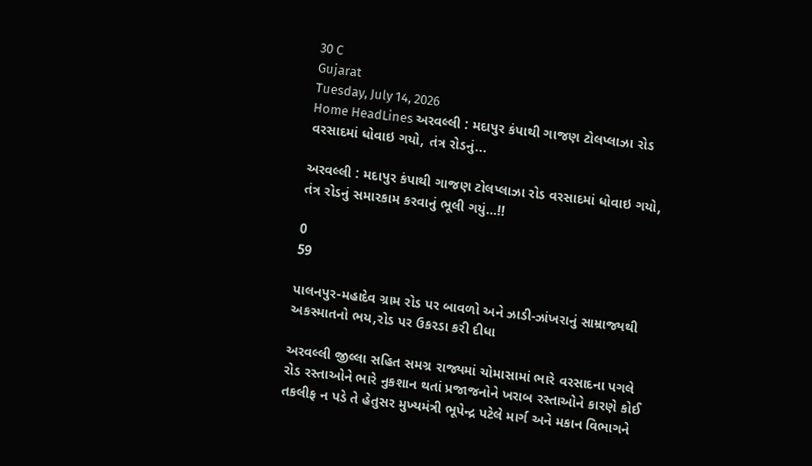30 C
Gujarat
Tuesday, July 14, 2026
Home HeadLines અરવલ્લી : મદાપુર કંપાથી ગાજણ ટોલપ્લાઝા રોડ વરસાદમાં ધોવાઇ ગયો, તંત્ર રોડનું...

અરવલ્લી : મદાપુર કંપાથી ગાજણ ટોલપ્લાઝા રોડ વરસાદમાં ધોવાઇ ગયો, તંત્ર રોડનું સમારકામ કરવાનું ભૂલી ગયું…!!

0
59

પાલનપુર-મહાદેવ ગ્રામ રોડ પર બાવળો અને ઝાડી-ઝાંખરાનું સામ્રાજ્યથી અકસ્માતનો ભય,રોડ પર ઉકરડા કરી દીધા

અરવલ્લી જીલ્લા સહિત સમગ્ર રાજ્યમાં ચોમાસામાં ભારે વરસાદના પગલે રોડ રસ્તાઓને ભારે નુકશાન થતાં પ્રજાજનોને ખરાબ રસ્તાઓને કારણે કોઈ તકલીફ ન પડે તે હેતુસર મુખ્યમંત્રી ભૂપેન્દ્ર પટેલે માર્ગ અને મકાન વિભાગને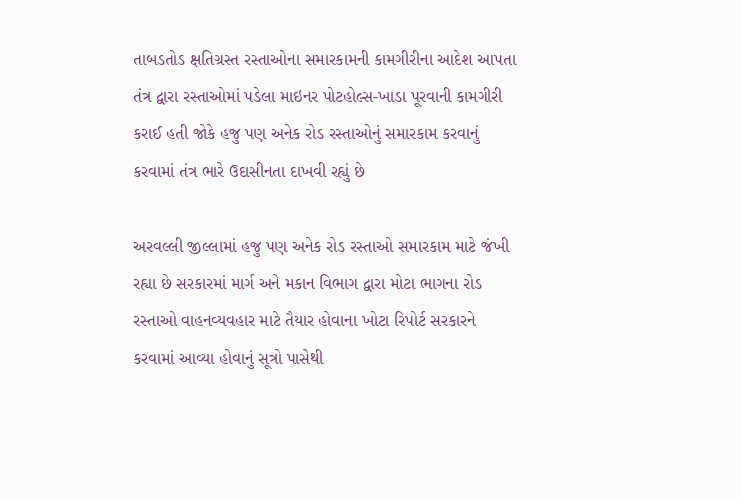તાબડતોડ ક્ષતિગ્રસ્ત રસ્તાઓના સમારકામની કામગીરીના આદેશ આપતા તંત્ર દ્વારા રસ્તાઓમાં પડેલા માઇનર પોટહોલ્સ-ખાડા પૂરવાની કામગીરી કરાઈ હતી જોકે હજુ પણ અનેક રોડ રસ્તાઓનું સમારકામ કરવાનું કરવામાં તંત્ર ભારે ઉદાસીનતા દાખવી રહ્યું છે

અરવલ્લી જીલ્લામાં હજુ પણ અનેક રોડ રસ્તાઓ સમારકામ માટે જંખી રહ્યા છે સરકારમાં માર્ગ અને મકાન વિભાગ દ્વારા મોટા ભાગના રોડ રસ્તાઓ વાહનવ્યવહાર માટે તૈયાર હોવાના ખોટા રિપોર્ટ સરકારને કરવામાં આવ્યા હોવાનું સૂત્રો પાસેથી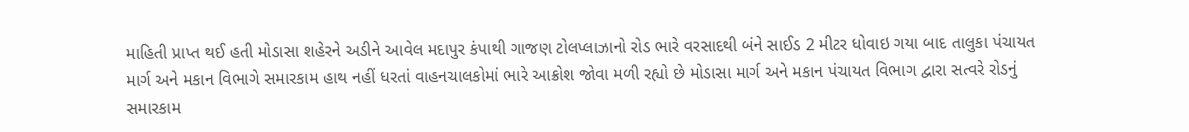માહિતી પ્રાપ્ત થઈ હતી મોડાસા શહેરને અડીને આવેલ મદાપુર કંપાથી ગાજણ ટોલપ્લાઝાનો રોડ ભારે વરસાદથી બંને સાઈડ 2 મીટર ધોવાઇ ગયા બાદ તાલુકા પંચાયત માર્ગ અને મકાન વિભાગે સમારકામ હાથ નહીં ધરતાં વાહનચાલકોમાં ભારે આક્રોશ જોવા મળી રહ્યો છે મોડાસા માર્ગ અને મકાન પંચાયત વિભાગ દ્વારા સત્વરે રોડનું સમારકામ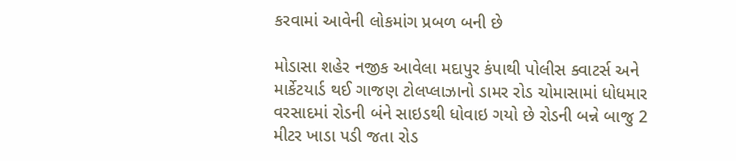કરવામાં આવેની લોકમાંગ પ્રબળ બની છે

મોડાસા શહેર નજીક આવેલા મદાપુર કંપાથી પોલીસ ક્વાટર્સ અને માર્કેટયાર્ડ થઈ ગાજણ ટોલપ્લાઝાનો ડામર રોડ ચોમાસામાં ધોધમાર વરસાદમાં રોડની બંને સાઇડથી ધોવાઇ ગયો છે રોડની બન્ને બાજુ 2 મીટર ખાડા પડી જતા રોડ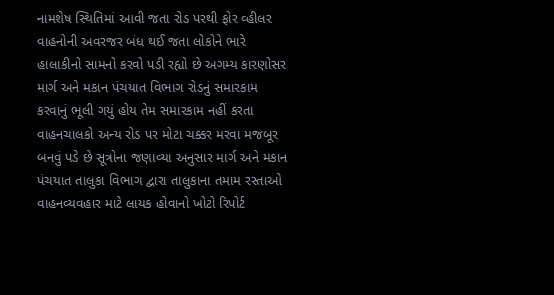નામશેષ સ્થિતિમાં આવી જતા રોડ પરથી ફોર વ્હીલર વાહનોની અવરજર બંધ થઈ જતા લોકોને ભારે હાલાકીનો સામનો કરવો પડી રહ્યો છે અગમ્ય કારણોસર માર્ગ અને મકાન પંચયાત વિભાગ રોડનું સમારકામ કરવાનું ભૂલી ગયું હોય તેમ સમારકામ નહીં કરતા વાહનચાલકો અન્ય રોડ પર મોટા ચક્કર મરવા મજબૂર બનવું પડે છે સૂત્રોના જણાવ્યા અનુસાર માર્ગ અને મકાન પંચયાત તાલુકા વિભાગ દ્વારા તાલુકાના તમામ રસ્તાઓ વાહનવ્યવહાર માટે લાયક હોવાનો ખોટો રિપોર્ટ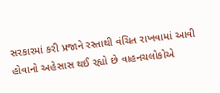સરકારમાં કરી પ્રજાને રસ્તાથી વંચિત રાખવામાં આવી હોવાનો અહેસાસ થઈ રહ્યો છે વાહનચલોકોએ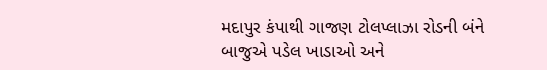મદાપુર કંપાથી ગાજણ ટોલપ્લાઝા રોડની બંને બાજુએ પડેલ ખાડાઓ અને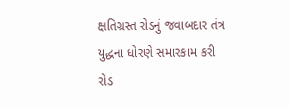ક્ષતિગ્રસ્ત રોડનું જવાબદાર તંત્ર યુદ્ધના ધોરણે સમારકામ કરી રોડ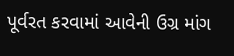પૂર્વરત કરવામાં આવેની ઉગ્ર માંગ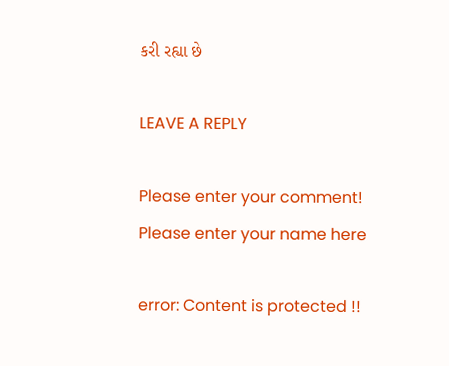કરી રહ્યા છે

LEAVE A REPLY

Please enter your comment!
Please enter your name here

error: Content is protected !!